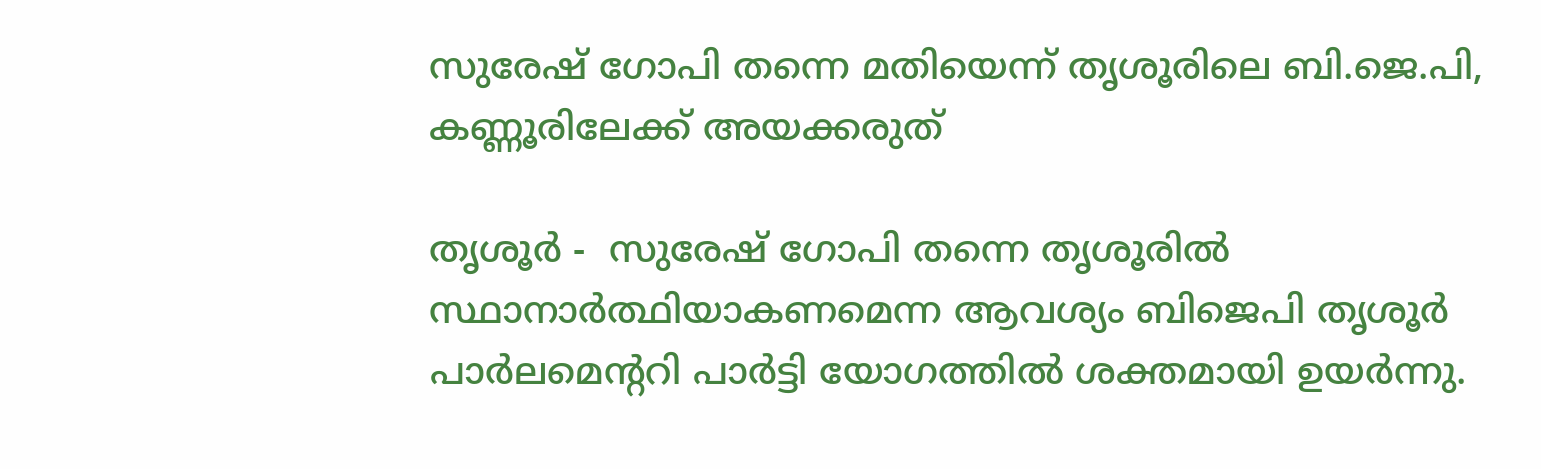സുരേഷ് ഗോപി തന്നെ മതിയെന്ന് തൃശൂരിലെ ബി.ജെ.പി, കണ്ണൂരിലേക്ക് അയക്കരുത്

തൃശൂര്‍ -  സുരേഷ് ഗോപി തന്നെ തൃശൂരില്‍ സ്ഥാനാര്‍ത്ഥിയാകണമെന്ന ആവശ്യം ബിജെപി തൃശൂര്‍  പാര്‍ലമെന്ററി പാര്‍ട്ടി യോഗത്തില്‍ ശക്തമായി ഉയര്‍ന്നു.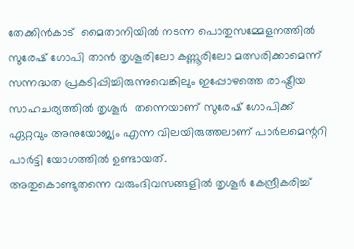തേക്കിന്‍കാട്  മൈതാനിയില്‍ നടന്ന പൊതുസമ്മേളനത്തില്‍ സുരേഷ് ഗോപി താന്‍ തൃശൂരിലോ കണ്ണൂരിലോ മത്സരിക്കാമെന്ന് സന്നദ്ധത പ്രകടിപ്പിച്ചിരുന്നുവെങ്കിലും ഇപ്പോഴത്തെ രാഷ്ട്രീയ സാഹചര്യത്തില്‍ തൃശൂര്‍  തന്നെയാണ് സുരേഷ് ഗോപിക്ക് ഏറ്റവും അനുയോജ്യം എന്ന വിലയിരുത്തലാണ് പാര്‍ലമെന്ററി പാര്‍ട്ടി യോഗത്തില്‍ ഉണ്ടായത്.
അതുകൊണ്ടുതന്നെ വരുംദിവസങ്ങളില്‍ തൃശൂര്‍ കേന്ദ്രീകരിച്ച്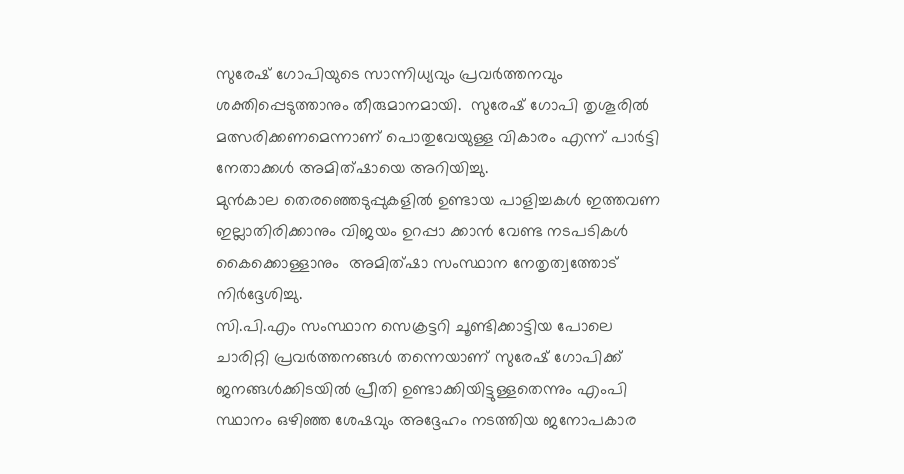സുരേഷ് ഗോപിയുടെ സാന്നിധ്യവും പ്രവര്‍ത്തനവും ശക്തിപ്പെടുത്താനും തീരുമാനമായി.  സുരേഷ് ഗോപി തൃശൂരില്‍  മത്സരിക്കണമെന്നാണ് പൊതുവേയുള്ള വികാരം എന്ന് പാര്‍ട്ടി നേതാക്കള്‍ അമിത്ഷായെ അറിയിച്ചു.
മുന്‍കാല തെരഞ്ഞെടുപ്പുകളില്‍ ഉണ്ടായ പാളിച്ചകള്‍ ഇത്തവണ ഇല്ലാതിരിക്കാനും വിജയം ഉറപ്പാ ക്കാന്‍ വേണ്ട നടപടികള്‍ കൈക്കൊള്ളാനും  അമിത്ഷാ സംസ്ഥാന നേതൃത്വത്തോട് നിര്‍ദ്ദേശിച്ചു.
സി.പി.എം സംസ്ഥാന സെക്രട്ടറി ചൂണ്ടിക്കാട്ടിയ പോലെ ചാരിറ്റി പ്രവര്‍ത്തനങ്ങള്‍ തന്നെയാണ് സുരേഷ് ഗോപിക്ക് ജനങ്ങള്‍ക്കിടയില്‍ പ്രീതി ഉണ്ടാക്കിയിട്ടുള്ളതെന്നും എംപി സ്ഥാനം ഒഴിഞ്ഞ ശേഷവും അദ്ദേഹം നടത്തിയ ജനോപകാര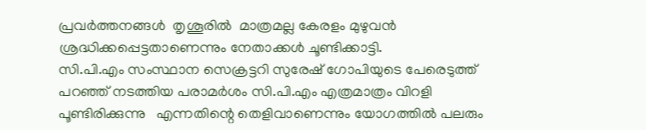പ്രവര്‍ത്തനങ്ങള്‍  തൃശൂരില്‍  മാത്രമല്ല കേരളം മുഴുവന്‍ ശ്രദ്ധിക്കപ്പെട്ടതാണെന്നും നേതാക്കള്‍ ചൂണ്ടിക്കാട്ടി.
സി.പി.എം സംസ്ഥാന സെക്രട്ടറി സുരേഷ് ഗോപിയുടെ പേരെടുത്ത് പറഞ്ഞ് നടത്തിയ പരാമര്‍ശം സി.പി.എം എത്രമാത്രം വിറളി പൂണ്ടിരിക്കുന്നു   എന്നതിന്റെ തെളിവാണെന്നും യോഗത്തില്‍ പലരും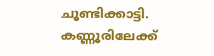ചൂണ്ടിക്കാട്ടി. കണ്ണൂരിലേക്ക്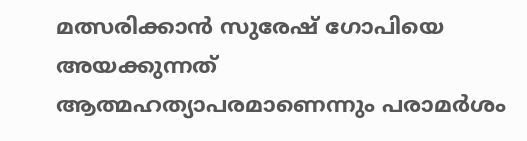മത്സരിക്കാന്‍ സുരേഷ് ഗോപിയെ അയക്കുന്നത് ആത്മഹത്യാപരമാണെന്നും പരാമര്‍ശം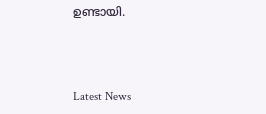ഉണ്ടായി.



Latest News